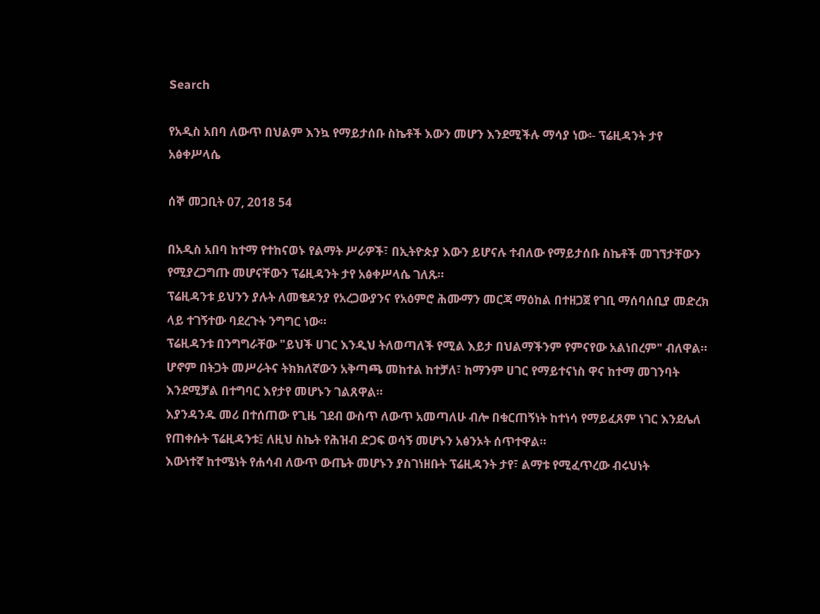Search

የአዲስ አበባ ለውጥ በህልም እንኳ የማይታሰቡ ስኬቶች እውን መሆን እንደሚችሉ ማሳያ ነው፡- ፕሬዚዳንት ታየ አፅቀሥላሴ

ሰኞ መጋቢት 07, 2018 54

በአዲስ አበባ ከተማ የተከናወኑ የልማት ሥራዎች፣ በኢትዮጵያ እውን ይሆናሉ ተብለው የማይታሰቡ ስኬቶች መገኘታቸውን የሚያረጋግጡ መሆናቸውን ፕሬዚዳንት ታየ አፅቀሥላሴ ገለጹ።
ፕሬዚዳንቱ ይህንን ያሉት ለመቄዶንያ የአረጋውያንና የአዕምሮ ሕሙማን መርጃ ማዕከል በተዘጋጀ የገቢ ማሰባሰቢያ መድረክ ላይ ተገኝተው ባደረጉት ንግግር ነው።
ፕሬዚዳንቱ በንግግራቸው "ይህች ሀገር እንዲህ ትለወጣለች የሚል እይታ በህልማችንም የምናየው አልነበረም" ብለዋል።
ሆኖም በትጋት መሥራትና ትክክለኛውን አቅጣጫ መከተል ከተቻለ፣ ከማንም ሀገር የማይተናነስ ዋና ከተማ መገንባት እንደሚቻል በተግባር እየታየ መሆኑን ገልጸዋል።
እያንዳንዱ መሪ በተሰጠው የጊዜ ገደብ ውስጥ ለውጥ አመጣለሁ ብሎ በቁርጠኝነት ከተነሳ የማይፈጸም ነገር እንደሌለ የጠቀሱት ፕሬዚዳንቱ፤ ለዚህ ስኬት የሕዝብ ድጋፍ ወሳኝ መሆኑን አፅንኦት ሰጥተዋል።
እውነተኛ ከተሜነት የሐሳብ ለውጥ ውጤት መሆኑን ያስገነዘቡት ፕሬዚዳንት ታየ፣ ልማቱ የሚፈጥረው ብሩህነት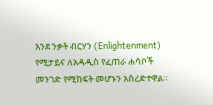እንደ ንቃት ብርሃን (Enlightenment) የሚታይና ለአዳዲስ የፈጠራ ሐሳቦች መንገድ የሚከፍት መሆኑን አስረድተዋል።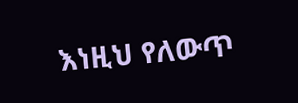እነዚህ የለውጥ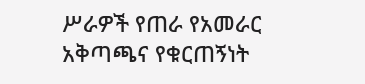ሥራዎች የጠራ የአመራር አቅጣጫና የቁርጠኝነት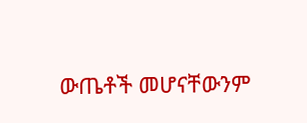ውጤቶች መሆናቸውንም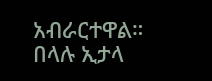አብራርተዋል።
በላሉ ኢታላ